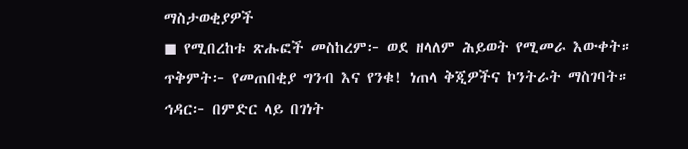ማስታወቂያዎች
◼ የሚበረከቱ ጽሑፎች መስከረም፦ ወደ ዘላለም ሕይወት የሚመራ እውቀት። ጥቅምት፦ የመጠበቂያ ግንብ እና የንቁ! ነጠላ ቅጂዎችና ኮንትራት ማስገባት። ኅዳር፦ በምድር ላይ በገነት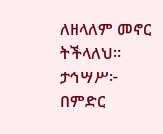ለዘላለም መኖር ትችላለህ። ታኅሣሥ፦ በምድር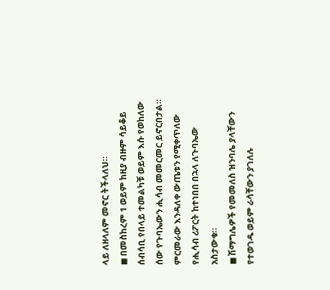ላይ ለዘላለም መኖር ትችላለህ።
◼ በመስከረም 1 ወይም ከዚያ ብዙም ሳይቆይ ሰብሳቢ የበላይ ተመልካቹ ወይም እሱ የወከለው ሰው የጉባኤውን ሒሳብ መመርመር ይኖርበታል። ምርመራው እንዳለቀ ውጤቱን የሚቀጥለው የሒሳብ ሪፖርት ከተነበበ በኋላ ለጉባኤው አስታውቁ።
◼ ሽማግሌዎች የመመለስ ዝንባሌ ያላቸውን የተወገዱ ወይም ራሳቸውን ያገለሉ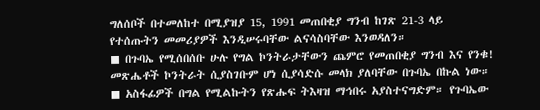ግለሰቦች በተመለከተ በሚያዝያ 15, 1991 መጠበቂያ ግንብ ከገጽ 21-3 ላይ የተሰጡትን መመሪያዎች እንዲሠሩባቸው ልናሳስባቸው እንወዳለን።
◼ በጉባኤ የሚሰበሰቡ ሁሉ የግል ኮንትራታቸውን ጨምሮ የመጠበቂያ ግንብ እና የንቁ! መጽሔቶች ኮንትራት ሲያስገቡም ሆነ ሲያሳድሱ መላክ ያለባቸው በጉባኤ በኩል ነው።
◼ አስፋፊዎች በግል የሚልኩትን የጽሑፍ ትእዛዝ ማኅበሩ አያስተናግድም። የጉባኤው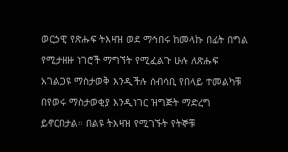ወርኃዊ የጽሑፍ ትእዛዝ ወደ ማኅበሩ ከመላኩ በፊት በግል የሚታዘዙ ነገሮች ማግኘት የሚፈልጉ ሁሉ ለጽሑፍ አገልጋዩ ማስታወቅ እንዲችሉ ሰብሳቢ የበላይ ተመልካቹ በየወሩ ማስታወቂያ እንዲነገር ዝግጅት ማድረግ ይኖርበታል። በልዩ ትእዛዝ የሚገኙት የትኞቹ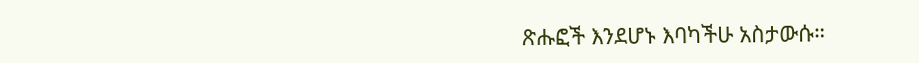ጽሑፎች እንደሆኑ እባካችሁ አስታውሱ።